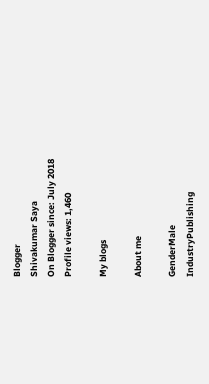Blogger
Shivakumar Saya
On Blogger since: July 2018
Profile views: 1,460

My blogs

About me

GenderMale
IndustryPublishing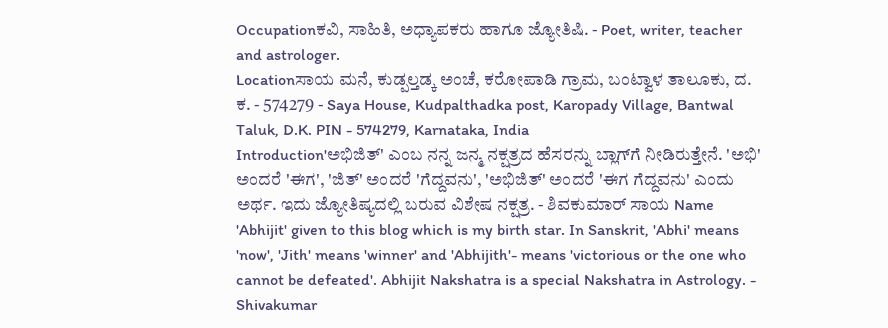Occupationಕವಿ, ಸಾಹಿತಿ, ಅಧ್ಯಾಪಕರು ಹಾಗೂ ಜ್ಯೋತಿಷಿ. - Poet, writer, teacher and astrologer.
Locationಸಾಯ ಮನೆ, ಕುಡ್ಪಲ್ತಡ್ಕ ಅಂಚೆ, ಕರೋಪಾಡಿ ಗ್ರಾಮ, ಬಂಟ್ವಾಳ ತಾಲೂಕು, ದ. ಕ. - 574279 - Saya House, Kudpalthadka post, Karopady Village, Bantwal Taluk, D.K. PIN - 574279, Karnataka, India
Introduction'ಅಭಿಜಿತ್' ಎಂಬ ನನ್ನ ಜನ್ಮ ನಕ್ಷತ್ರದ ಹೆಸರನ್ನು ಬ್ಲಾಗ್‌ಗೆ ನೀಡಿರುತ್ತೇನೆ. 'ಅಭಿ' ಅಂದರೆ 'ಈಗ', 'ಜಿತ್' ಅಂದರೆ 'ಗೆದ್ದವನು', 'ಅಭಿಜಿತ್' ಅಂದರೆ 'ಈಗ ಗೆದ್ದವನು' ಎಂದು ಅರ್ಥ. ಇದು ಜ್ಯೋತಿಷ್ಯದಲ್ಲಿ ಬರುವ ವಿಶೇಷ ನಕ್ಷತ್ರ. - ಶಿವಕುಮಾರ್ ಸಾಯ Name 'Abhijit' given to this blog which is my birth star. In Sanskrit, 'Abhi' means 'now', 'Jith' means 'winner' and 'Abhijith'- means 'victorious or the one who cannot be defeated'. Abhijit Nakshatra is a special Nakshatra in Astrology. - Shivakumar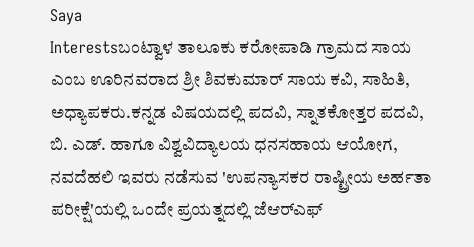Saya
Interestsಬಂಟ್ವಾಳ ತಾಲೂಕು ಕರೋಪಾಡಿ ಗ್ರಾಮದ ಸಾಯ ಎಂಬ ಊರಿನವರಾದ ಶ್ರೀ ಶಿವಕುಮಾರ್ ಸಾಯ ಕವಿ, ಸಾಹಿತಿ, ಅಧ್ಯಾಪಕರು.ಕನ್ನಡ ವಿಷಯದಲ್ಲಿ ಪದವಿ, ಸ್ನಾತಕೋತ್ತರ ಪದವಿ, ಬಿ. ಎಡ್. ಹಾಗೂ ವಿಶ್ವವಿದ್ಯಾಲಯ ಧನಸಹಾಯ ಆಯೋಗ, ನವದೆಹಲಿ ಇವರು ನಡೆಸುವ 'ಉಪನ್ಯಾಸಕರ ರಾಷ್ಟ್ರೀಯ ಅರ್ಹತಾ ಪರೀಕ್ಷೆ'ಯಲ್ಲಿ ಒಂದೇ ಪ್ರಯತ್ನದಲ್ಲಿ ಜೆಆರ್‌ಎಫ್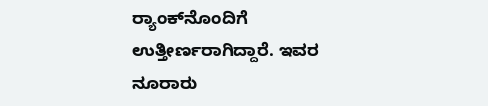ರ್‍ಯಾಂಕ್‌ನೊಂದಿಗೆ ಉತ್ತೀರ್ಣರಾಗಿದ್ದಾರೆ. ಇವರ ನೂರಾರು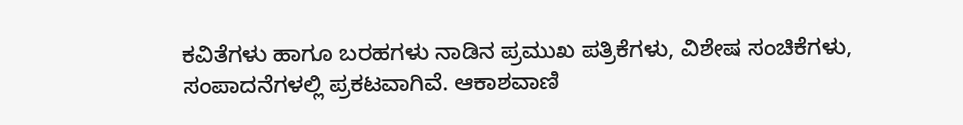ಕವಿತೆಗಳು ಹಾಗೂ ಬರಹಗಳು ನಾಡಿನ ಪ್ರಮುಖ ಪತ್ರಿಕೆಗಳು, ವಿಶೇಷ ಸಂಚಿಕೆಗಳು, ಸಂಪಾದನೆಗಳಲ್ಲಿ ಪ್ರಕಟವಾಗಿವೆ. ಆಕಾಶವಾಣಿ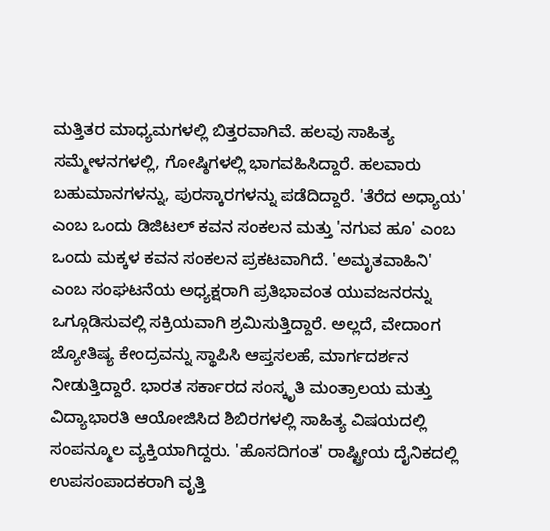ಮತ್ತಿತರ ಮಾಧ್ಯಮಗಳಲ್ಲಿ ಬಿತ್ತರವಾಗಿವೆ. ಹಲವು ಸಾಹಿತ್ಯ ಸಮ್ಮೇಳನಗಳಲ್ಲಿ, ಗೋಷ್ಠಿಗಳಲ್ಲಿ ಭಾಗವಹಿಸಿದ್ದಾರೆ. ಹಲವಾರು ಬಹುಮಾನಗಳನ್ನು, ಪುರಸ್ಕಾರಗಳನ್ನು ಪಡೆದಿದ್ದಾರೆ. 'ತೆರೆದ ಅಧ್ಯಾಯ' ಎಂಬ ಒಂದು ಡಿಜಿಟಲ್ ಕವನ ಸಂಕಲನ ಮತ್ತು 'ನಗುವ ಹೂ' ಎಂಬ ಒಂದು ಮಕ್ಕಳ ಕವನ ಸಂಕಲನ ಪ್ರಕಟವಾಗಿದೆ. 'ಅಮೃತವಾಹಿನಿ' ಎಂಬ ಸಂಘಟನೆಯ ಅಧ್ಯಕ್ಷರಾಗಿ ಪ್ರತಿಭಾವಂತ ಯುವಜನರನ್ನು ಒಗ್ಗೂಡಿಸುವಲ್ಲಿ ಸಕ್ರಿಯವಾಗಿ ಶ್ರಮಿಸುತ್ತಿದ್ದಾರೆ. ಅಲ್ಲದೆ, ವೇದಾಂಗ ಜ್ಯೋತಿಷ್ಯ ಕೇಂದ್ರವನ್ನು ಸ್ಥಾಪಿಸಿ ಆಪ್ತಸಲಹೆ, ಮಾರ್ಗದರ್ಶನ ನೀಡುತ್ತಿದ್ದಾರೆ. ಭಾರತ ಸರ್ಕಾರದ ಸಂಸ್ಕೃತಿ ಮಂತ್ರಾಲಯ ಮತ್ತು ವಿದ್ಯಾಭಾರತಿ ಆಯೋಜಿಸಿದ ಶಿಬಿರಗಳಲ್ಲಿ ಸಾಹಿತ್ಯ ವಿಷಯದಲ್ಲಿ ಸಂಪನ್ಮೂಲ ವ್ಯಕ್ತಿಯಾಗಿದ್ದರು. 'ಹೊಸದಿಗಂತ' ರಾಷ್ಟ್ರೀಯ ದೈನಿಕದಲ್ಲಿ ಉಪಸಂಪಾದಕರಾಗಿ ವೃತ್ತಿ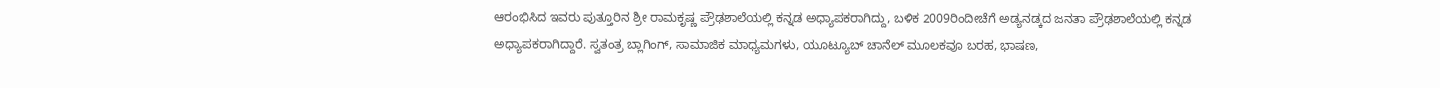ಆರಂಭಿಸಿದ ಇವರು ಪುತ್ತೂರಿನ ಶ್ರೀ ರಾಮಕೃಷ್ಣ ಪ್ರೌಢಶಾಲೆಯಲ್ಲಿ ಕನ್ನಡ ಅಧ್ಯಾಪಕರಾಗಿದ್ದು, ಬಳಿಕ 2009ರಿಂದೀಚೆಗೆ ಅಡ್ಯನಡ್ಕದ ಜನತಾ ಪ್ರೌಢಶಾಲೆಯಲ್ಲಿ ಕನ್ನಡ ಅಧ್ಯಾಪಕರಾಗಿದ್ದಾರೆ. ಸ್ವತಂತ್ರ ಬ್ಲಾಗಿಂಗ್, ಸಾಮಾಜಿಕ ಮಾಧ್ಯಮಗಳು, ಯೂಟ್ಯೂಬ್ ಚಾನೆಲ್ ಮೂಲಕವೂ ಬರಹ, ಭಾಷಣ,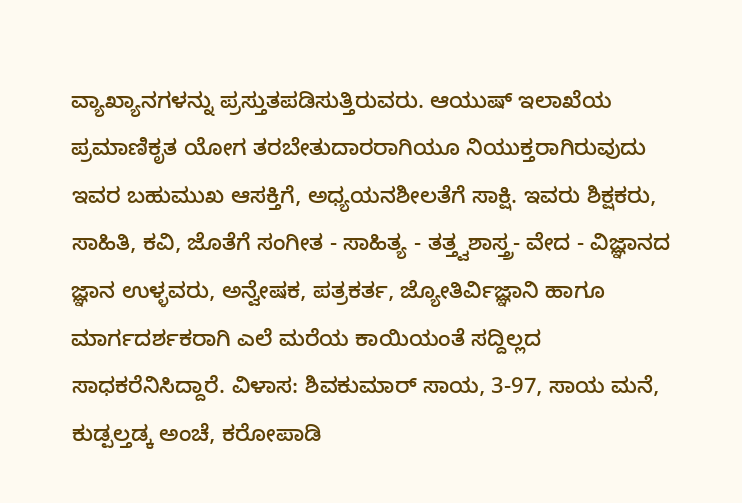ವ್ಯಾಖ್ಯಾನಗಳನ್ನು ಪ್ರಸ್ತುತಪಡಿಸುತ್ತಿರುವರು. ಆಯುಷ್ ಇಲಾಖೆಯ ಪ್ರಮಾಣಿಕೃತ ಯೋಗ ತರಬೇತುದಾರರಾಗಿಯೂ ನಿಯುಕ್ತರಾಗಿರುವುದು ಇವರ ಬಹುಮುಖ ಆಸಕ್ತಿಗೆ, ಅಧ್ಯಯನಶೀಲತೆಗೆ ಸಾಕ್ಷಿ. ಇವರು ಶಿಕ್ಷಕರು, ಸಾಹಿತಿ, ಕವಿ, ಜೊತೆಗೆ ಸಂಗೀತ - ಸಾಹಿತ್ಯ - ತತ್ತ್ವಶಾಸ್ತ್ರ- ವೇದ - ವಿಜ್ಞಾನದ ಜ್ಞಾನ ಉಳ್ಳವರು, ಅನ್ವೇಷಕ, ಪತ್ರಕರ್ತ, ಜ್ಯೋತಿರ್ವಿಜ್ಞಾನಿ ಹಾಗೂ ಮಾರ್ಗದರ್ಶಕರಾಗಿ ಎಲೆ ಮರೆಯ ಕಾಯಿಯಂತೆ ಸದ್ದಿಲ್ಲದ ಸಾಧಕರೆನಿಸಿದ್ದಾರೆ. ವಿಳಾಸ: ಶಿವಕುಮಾರ್ ಸಾಯ, 3-97, ಸಾಯ ಮನೆ, ಕುಡ್ಪಲ್ತಡ್ಕ ಅಂಚೆ, ಕರೋಪಾಡಿ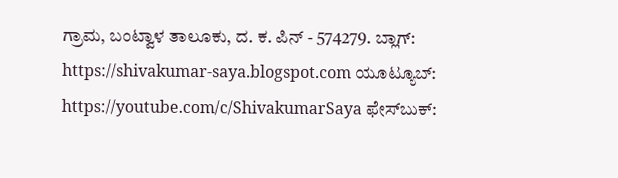ಗ್ರಾಮ, ಬಂಟ್ವಾಳ ತಾಲೂಕು, ದ. ಕ. ಪಿನ್ - 574279. ಬ್ಲಾಗ್: https://shivakumar-saya.blogspot.com ಯೂಟ್ಯೂಬ್: https://youtube.com/c/ShivakumarSaya ಫೇಸ್‌ಬುಕ್: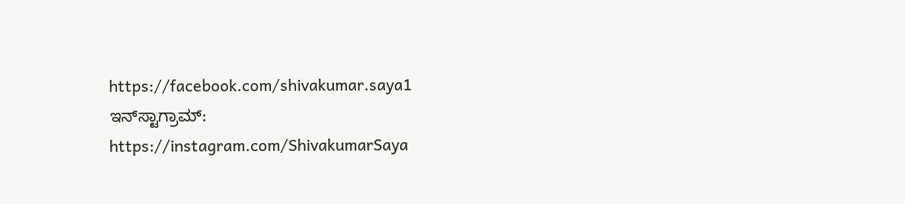https://facebook.com/shivakumar.saya1 ಇನ್‌ಸ್ಟಾಗ್ರಾಮ್: https://instagram.com/ShivakumarSaya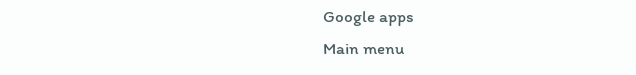Google apps
Main menu